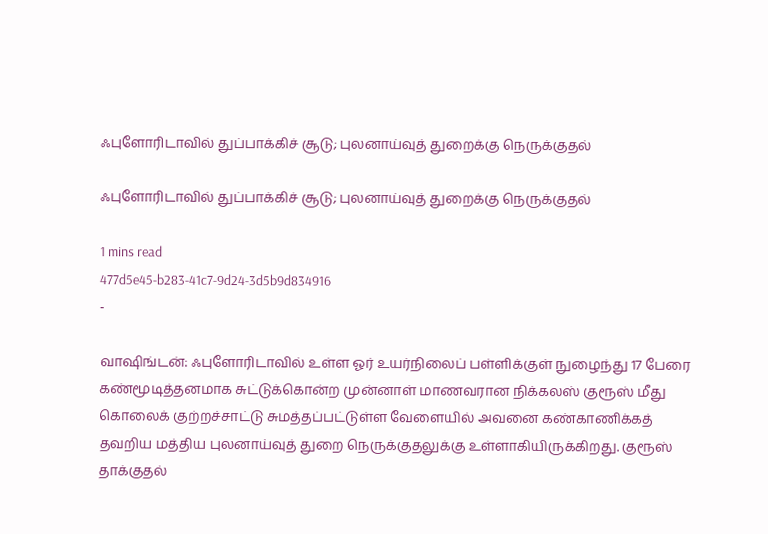ஃபுளோரிடாவில் துப்பாக்கிச் சூடு; புலனாய்வுத் துறைக்கு நெருக்குதல்

ஃபுளோரிடாவில் துப்பாக்கிச் சூடு; புலனாய்வுத் துறைக்கு நெருக்குதல்

1 mins read
477d5e45-b283-41c7-9d24-3d5b9d834916
-

வா‌ஷிங்டன்: ஃபுளோரிடாவில் உள்ள ஓர் உயர்நிலைப் பள்ளிக்குள் நுழைந்து 17 பேரை கண்மூடித்தனமாக சுட்டுக்கொன்ற முன்னாள் மாணவரான நிக்கலஸ் குரூஸ் மீது கொலைக் குற்றச்சாட்டு சுமத்தப்பட்டுள்ள வேளையில் அவனை கண்காணிக்கத் தவறிய மத்திய புலனாய்வுத் துறை நெருக்குதலுக்கு உள்ளாகியிருக்கிறது. குரூஸ் தாக்குதல்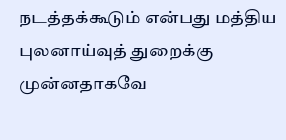நடத்தக்கூடும் என்பது மத்திய புலனாய்வுத் துறைக்கு முன்னதாகவே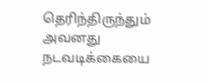தெரிந்திருந்தும் அவனது நடவடிக்கையை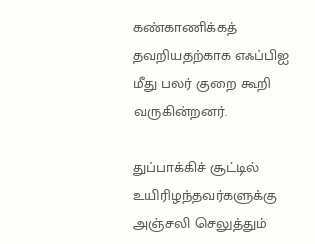கண்காணிக்கத் தவறியதற்காக எஃப்பிஐ மீது பலர் குறை கூறி வருகின்றனர்.

துப்பாக்கிச் சூட்டில் உயிரிழந்தவர்களுக்கு அஞ்சலி செலுத்தும்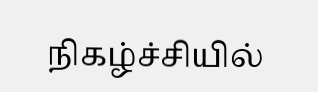நிகழ்ச்சியில்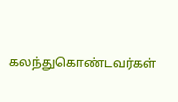கலந்துகொண்டவர்கள்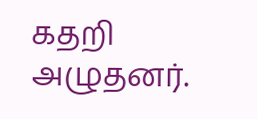கதறி அழுதனர்.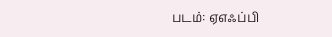படம்: ஏஎஃப்பி